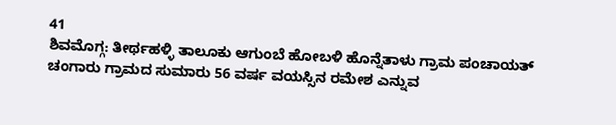41
ಶಿವಮೊಗ್ಗ: ತೀರ್ಥಹಳ್ಳಿ ತಾಲೂಕು ಆಗುಂಬೆ ಹೋಬಳಿ ಹೊನ್ನೆತಾಳು ಗ್ರಾಮ ಪಂಚಾಯತ್ ಚಂಗಾರು ಗ್ರಾಮದ ಸುಮಾರು 56 ವರ್ಷ ವಯಸ್ಸಿನ ರಮೇಶ ಎನ್ನುವ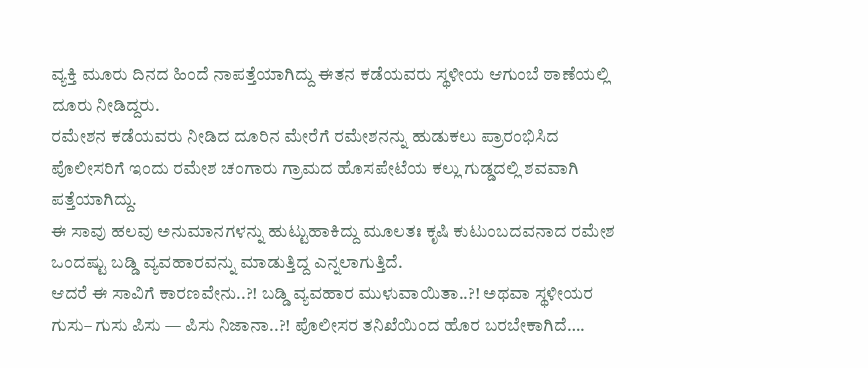ವ್ಯಕ್ತಿ ಮೂರು ದಿನದ ಹಿಂದೆ ನಾಪತ್ತೆಯಾಗಿದ್ದು ಈತನ ಕಡೆಯವರು ಸ್ಥಳೀಯ ಆಗುಂಬೆ ಠಾಣೆಯಲ್ಲಿ ದೂರು ನೀಡಿದ್ದರು.
ರಮೇಶನ ಕಡೆಯವರು ನೀಡಿದ ದೂರಿನ ಮೇರೆಗೆ ರಮೇಶನನ್ನು ಹುಡುಕಲು ಪ್ರಾರಂಭಿಸಿದ ಪೊಲೀಸರಿಗೆ ಇಂದು ರಮೇಶ ಚಂಗಾರು ಗ್ರಾಮದ ಹೊಸಪೇಟೆಯ ಕಲ್ಲು ಗುಡ್ಡದಲ್ಲಿ ಶವವಾಗಿ ಪತ್ತೆಯಾಗಿದ್ದು.
ಈ ಸಾವು ಹಲವು ಅನುಮಾನಗಳನ್ನು ಹುಟ್ಟುಹಾಕಿದ್ದು ಮೂಲತಃ ಕೃಷಿ ಕುಟುಂಬದವನಾದ ರಮೇಶ ಒಂದಷ್ಟು ಬಡ್ಡಿ ವ್ಯವಹಾರವನ್ನು ಮಾಡುತ್ತಿದ್ದ ಎನ್ನಲಾಗುತ್ತಿದೆ.
ಆದರೆ ಈ ಸಾವಿಗೆ ಕಾರಣವೇನು..?! ಬಡ್ಡಿ ವ್ಯವಹಾರ ಮುಳುವಾಯಿತಾ..?! ಅಥವಾ ಸ್ಥಳೀಯರ ಗುಸು– ಗುಸು ಪಿಸು — ಪಿಸು ನಿಜಾನಾ..?! ಪೊಲೀಸರ ತನಿಖೆಯಿಂದ ಹೊರ ಬರಬೇಕಾಗಿದೆ….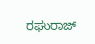ರಘುರಾಜ್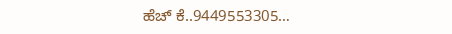ಹೆಚ್ ಕೆ..9449553305…